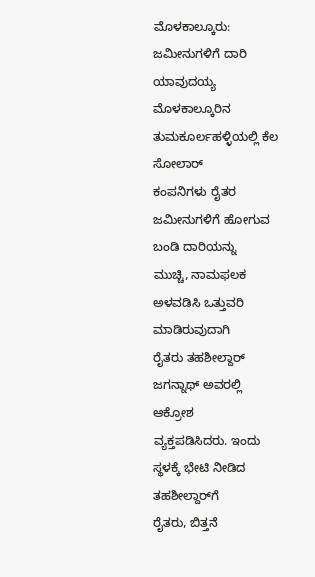ಮೊಳಕಾಲ್ಕೂರು: ಜಮೀನುಗಳಿಗೆ ದಾರಿ ಯಾವುದಯ್ಯ
ಮೊಳಕಾಲ್ಕೂರಿನ ತುಮಕೂರ್ಲಹಳ್ಳಿಯಲ್ಲಿ ಕೆಲ ಸೋಲಾರ್
ಕಂಪನಿಗಳು ರೈತರ ಜಮೀನುಗಳಿಗೆ ಹೋಗುವ ಬಂಡಿ ದಾರಿಯನ್ನು
ಮುಚ್ಚಿ, ನಾಮಫಲಕ ಅಳವಡಿಸಿ ಒತ್ತುವರಿ ಮಾಡಿರುವುದಾಗಿ
ರೈತರು ತಹಶೀಲ್ದಾರ್ ಜಗನ್ನಾಥ್ ಅವರಲ್ಲಿ ಆಕ್ರೋಶ
ವ್ಯಕ್ತಪಡಿಸಿದರು. ಇಂದು ಸ್ಥಳಕ್ಕೆ ಭೇಟಿ ನೀಡಿದ ತಹಶೀಲ್ದಾರ್‌ಗೆ
ರೈತರು, ಬಿತ್ತನೆ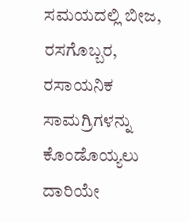ಸಮಯದಲ್ಲಿ ಬೀಜ, ರಸಗೊಬ್ಬರ, ರಸಾಯನಿಕ
ಸಾಮಗ್ರಿಗಳನ್ನು ಕೊಂಡೊಯ್ಯಲು ದಾರಿಯೇ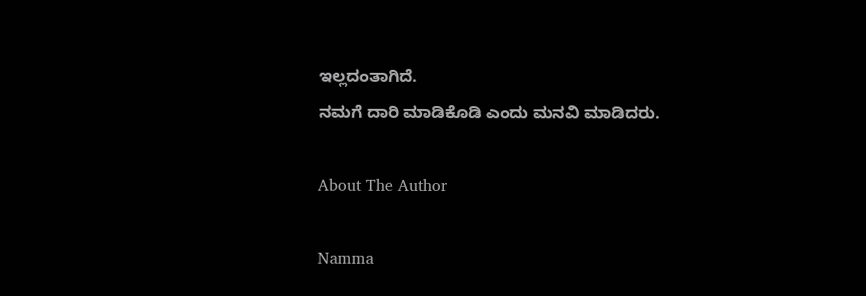ಇಲ್ಲದಂತಾಗಿದೆ.
ನಮಗೆ ದಾರಿ ಮಾಡಿಕೊಡಿ ಎಂದು ಮನವಿ ಮಾಡಿದರು.

About The Author

Namma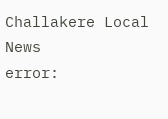Challakere Local News
error: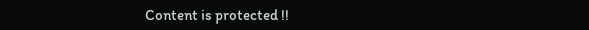Content is protected !!